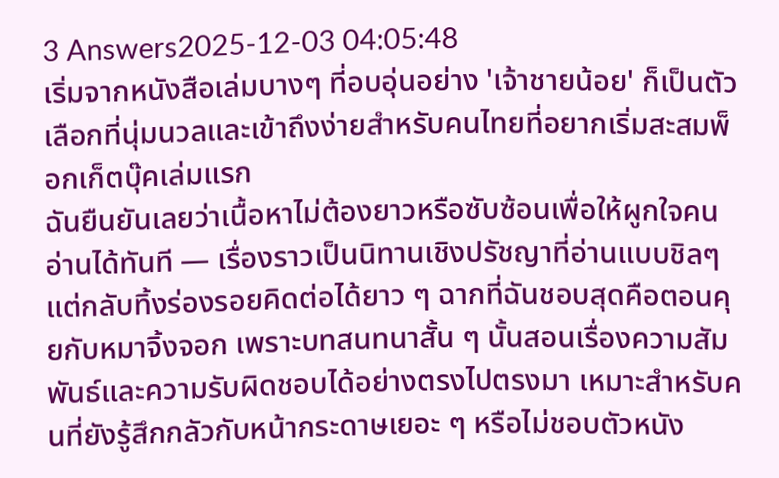3 Answers2025-12-03 04:05:48
เริ่มจากหนังสือเล่มบางๆ ที่อบอุ่นอย่าง 'เจ้าชายน้อย' ก็เป็นตัวเลือกที่นุ่มนวลและเข้าถึงง่ายสำหรับคนไทยที่อยากเริ่มสะสมพ็อกเก็ตบุ๊คเล่มแรก
ฉันยืนยันเลยว่าเนื้อหาไม่ต้องยาวหรือซับซ้อนเพื่อให้ผูกใจคนอ่านได้ทันที — เรื่องราวเป็นนิทานเชิงปรัชญาที่อ่านแบบชิลๆ แต่กลับทิ้งร่องรอยคิดต่อได้ยาว ๆ ฉากที่ฉันชอบสุดคือตอนคุยกับหมาจิ้งจอก เพราะบทสนทนาสั้น ๆ นั้นสอนเรื่องความสัมพันธ์และความรับผิดชอบได้อย่างตรงไปตรงมา เหมาะสำหรับคนที่ยังรู้สึกกลัวกับหน้ากระดาษเยอะ ๆ หรือไม่ชอบตัวหนัง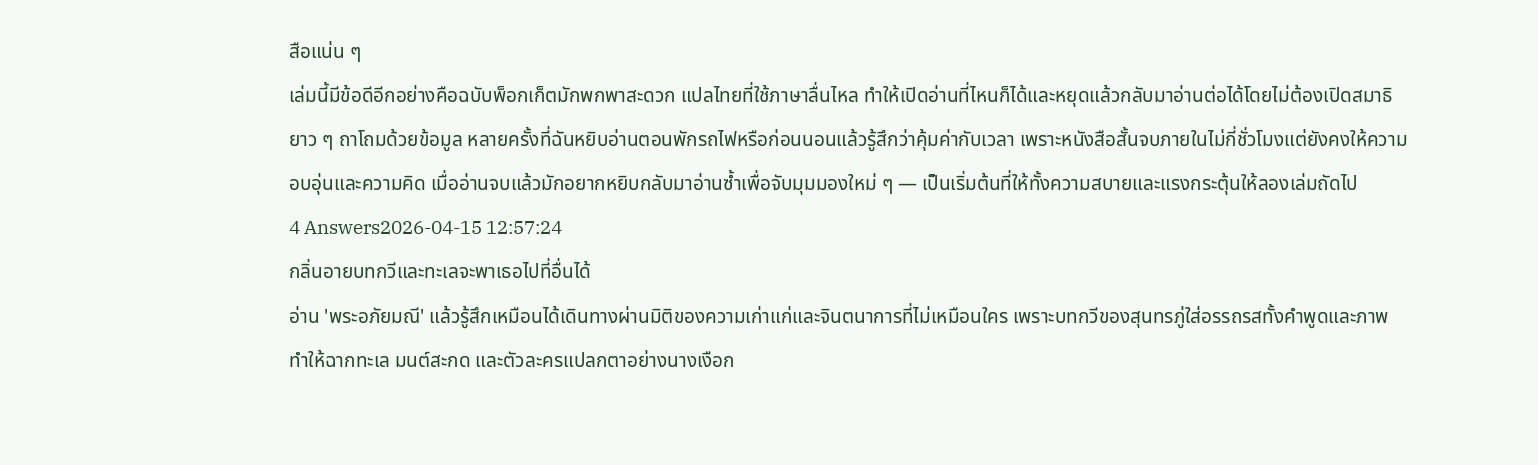สือแน่น ๆ
เล่มนี้มีข้อดีอีกอย่างคือฉบับพ็อกเก็ตมักพกพาสะดวก แปลไทยที่ใช้ภาษาลื่นไหล ทำให้เปิดอ่านที่ไหนก็ได้และหยุดแล้วกลับมาอ่านต่อได้โดยไม่ต้องเปิดสมาธิยาว ๆ ถาโถมด้วยข้อมูล หลายครั้งที่ฉันหยิบอ่านตอนพักรถไฟหรือก่อนนอนแล้วรู้สึกว่าคุ้มค่ากับเวลา เพราะหนังสือสั้นจบภายในไม่กี่ชั่วโมงแต่ยังคงให้ความอบอุ่นและความคิด เมื่ออ่านจบแล้วมักอยากหยิบกลับมาอ่านซ้ำเพื่อจับมุมมองใหม่ ๆ — เป็นเริ่มต้นที่ให้ทั้งความสบายและแรงกระตุ้นให้ลองเล่มถัดไป
4 Answers2026-04-15 12:57:24
กลิ่นอายบทกวีและทะเลจะพาเธอไปที่อื่นได้
อ่าน 'พระอภัยมณี' แล้วรู้สึกเหมือนได้เดินทางผ่านมิติของความเก่าแก่และจินตนาการที่ไม่เหมือนใคร เพราะบทกวีของสุนทรภู่ใส่อรรถรสทั้งคำพูดและภาพ ทำให้ฉากทะเล มนต์สะกด และตัวละครแปลกตาอย่างนางเงือก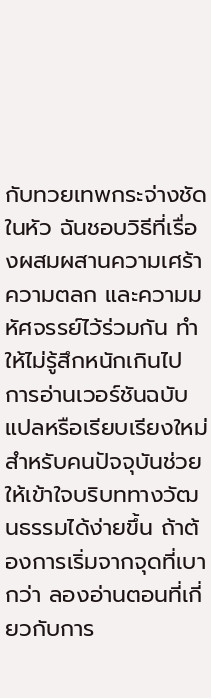กับทวยเทพกระจ่างชัดในหัว ฉันชอบวิธีที่เรื่องผสมผสานความเศร้า ความตลก และความมหัศจรรย์ไว้ร่วมกัน ทำให้ไม่รู้สึกหนักเกินไป
การอ่านเวอร์ชันฉบับแปลหรือเรียบเรียงใหม่สำหรับคนปัจจุบันช่วยให้เข้าใจบริบททางวัฒนธรรมได้ง่ายขึ้น ถ้าต้องการเริ่มจากจุดที่เบากว่า ลองอ่านตอนที่เกี่ยวกับการ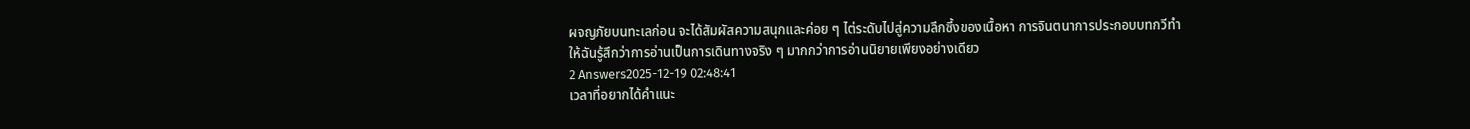ผจญภัยบนทะเลก่อน จะได้สัมผัสความสนุกและค่อย ๆ ไต่ระดับไปสู่ความลึกซึ้งของเนื้อหา การจินตนาการประกอบบทกวีทำให้ฉันรู้สึกว่าการอ่านเป็นการเดินทางจริง ๆ มากกว่าการอ่านนิยายเพียงอย่างเดียว
2 Answers2025-12-19 02:48:41
เวลาที่อยากได้คำแนะ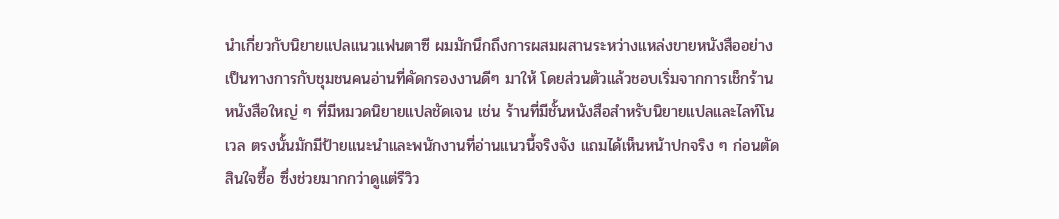นำเกี่ยวกับนิยายแปลแนวแฟนตาซี ผมมักนึกถึงการผสมผสานระหว่างแหล่งขายหนังสืออย่างเป็นทางการกับชุมชนคนอ่านที่คัดกรองงานดีๆ มาให้ โดยส่วนตัวแล้วชอบเริ่มจากการเช็กร้านหนังสือใหญ่ ๆ ที่มีหมวดนิยายแปลชัดเจน เช่น ร้านที่มีชั้นหนังสือสำหรับนิยายแปลและไลท์โนเวล ตรงนั้นมักมีป้ายแนะนำและพนักงานที่อ่านแนวนี้จริงจัง แถมได้เห็นหน้าปกจริง ๆ ก่อนตัดสินใจซื้อ ซึ่งช่วยมากกว่าดูแต่รีวิว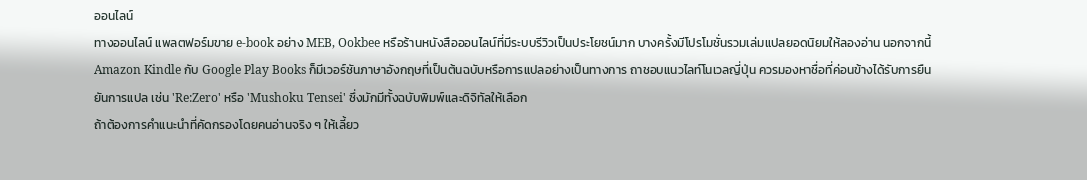ออนไลน์
ทางออนไลน์ แพลตฟอร์มขาย e-book อย่าง MEB, Ookbee หรือร้านหนังสือออนไลน์ที่มีระบบรีวิวเป็นประโยชน์มาก บางครั้งมีโปรโมชั่นรวมเล่มแปลยอดนิยมให้ลองอ่าน นอกจากนี้ Amazon Kindle กับ Google Play Books ก็มีเวอร์ชันภาษาอังกฤษที่เป็นต้นฉบับหรือการแปลอย่างเป็นทางการ ถาชอบแนวไลท์โนเวลญี่ปุ่น ควรมองหาชื่อที่ค่อนข้างได้รับการยืนยันการแปล เช่น 'Re:Zero' หรือ 'Mushoku Tensei' ซึ่งมักมีทั้งฉบับพิมพ์และดิจิทัลให้เลือก
ถ้าต้องการคำแนะนำที่คัดกรองโดยคนอ่านจริง ๆ ให้เลี้ยว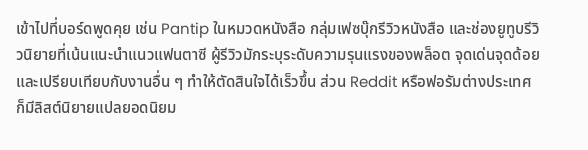เข้าไปที่บอร์ดพูดคุย เช่น Pantip ในหมวดหนังสือ กลุ่มเฟซบุ๊กรีวิวหนังสือ และช่องยูทูบรีวิวนิยายที่เน้นแนะนำแนวแฟนตาซี ผู้รีวิวมักระบุระดับความรุนแรงของพล็อต จุดเด่นจุดด้อย และเปรียบเทียบกับงานอื่น ๆ ทำให้ตัดสินใจได้เร็วขึ้น ส่วน Reddit หรือฟอรัมต่างประเทศก็มีลิสต์นิยายแปลยอดนิยม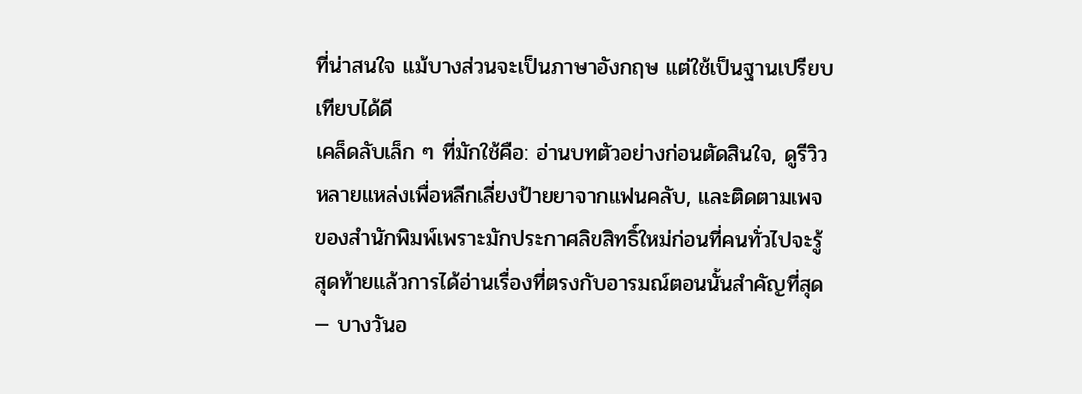ที่น่าสนใจ แม้บางส่วนจะเป็นภาษาอังกฤษ แต่ใช้เป็นฐานเปรียบเทียบได้ดี
เคล็ดลับเล็ก ๆ ที่มักใช้คือ: อ่านบทตัวอย่างก่อนตัดสินใจ, ดูรีวิวหลายแหล่งเพื่อหลีกเลี่ยงป้ายยาจากแฟนคลับ, และติดตามเพจของสำนักพิมพ์เพราะมักประกาศลิขสิทธิ์ใหม่ก่อนที่คนทั่วไปจะรู้ สุดท้ายแล้วการได้อ่านเรื่องที่ตรงกับอารมณ์ตอนนั้นสำคัญที่สุด — บางวันอ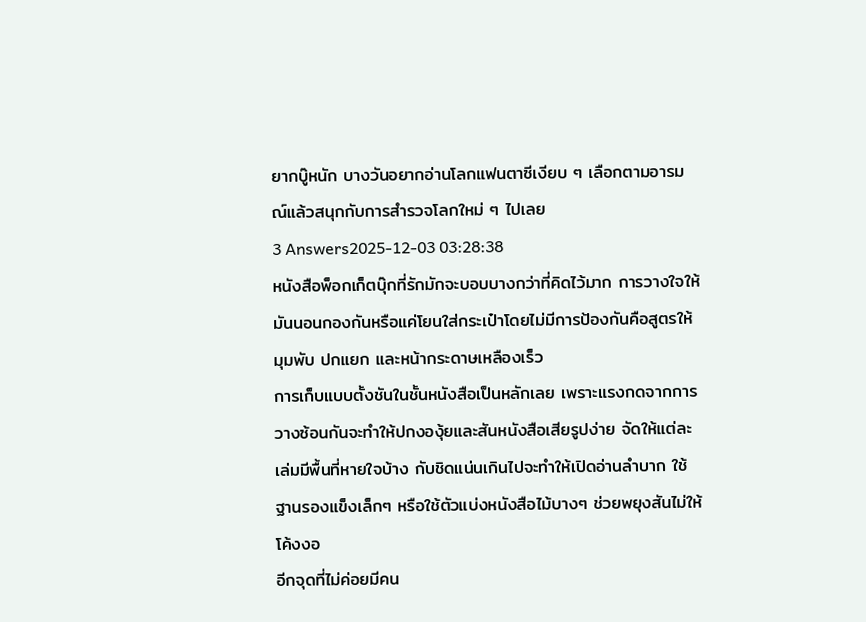ยากบู๊หนัก บางวันอยากอ่านโลกแฟนตาซีเงียบ ๆ เลือกตามอารมณ์แล้วสนุกกับการสำรวจโลกใหม่ ๆ ไปเลย
3 Answers2025-12-03 03:28:38
หนังสือพ็อกเก็ตบุ๊กที่รักมักจะบอบบางกว่าที่คิดไว้มาก การวางใจให้มันนอนกองกันหรือแค่โยนใส่กระเป๋าโดยไม่มีการป้องกันคือสูตรให้มุมพับ ปกแยก และหน้ากระดาษเหลืองเร็ว
การเก็บแบบตั้งชันในชั้นหนังสือเป็นหลักเลย เพราะแรงกดจากการวางซ้อนกันจะทำให้ปกงองุ้ยและสันหนังสือเสียรูปง่าย จัดให้แต่ละเล่มมีพื้นที่หายใจบ้าง กับชิดแน่นเกินไปจะทำให้เปิดอ่านลำบาก ใช้ฐานรองแข็งเล็กๆ หรือใช้ตัวแบ่งหนังสือไม้บางๆ ช่วยพยุงสันไม่ให้โค้งงอ
อีกจุดที่ไม่ค่อยมีคน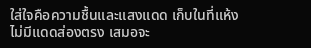ใส่ใจคือความชื้นและแสงแดด เก็บในที่แห้ง ไม่มีแดดส่องตรง เสมอจะ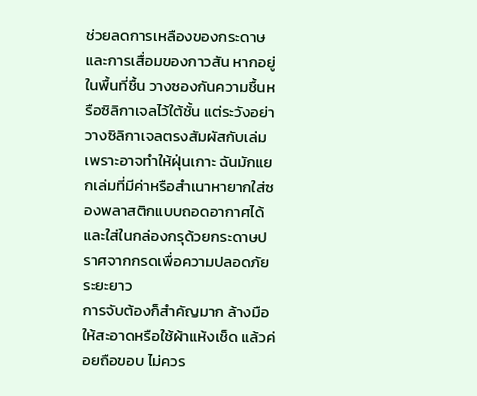ช่วยลดการเหลืองของกระดาษและการเสื่อมของกาวสัน หากอยู่ในพื้นที่ชื้น วางซองกันความชื้นหรือซิลิกาเจลไว้ใต้ชั้น แต่ระวังอย่าวางซิลิกาเจลตรงสัมผัสกับเล่มเพราะอาจทำให้ฝุ่นเกาะ ฉันมักแยกเล่มที่มีค่าหรือสำเนาหายากใส่ซองพลาสติกแบบถอดอากาศได้และใส่ในกล่องกรุด้วยกระดาษปราศจากกรดเพื่อความปลอดภัยระยะยาว
การจับต้องก็สำคัญมาก ล้างมือให้สะอาดหรือใช้ผ้าแห้งเช็ด แล้วค่อยถือขอบ ไม่ควร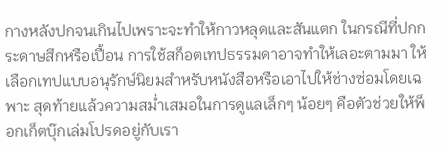กางหลังปกจนเกินไปเพราะจะทำให้กาวหลุดและสันแตก ในกรณีที่ปกกระดาษสึกหรือเปื้อน การใช้สก็อตเทปธรรมดาอาจทำให้เลอะตามมา ให้เลือกเทปแบบอนุรักษ์นิยมสำหรับหนังสือหรือเอาไปให้ช่างซ่อมโดยเฉพาะ สุดท้ายแล้วความสม่ำเสมอในการดูแลเล็กๆ น้อยๆ คือตัวช่วยให้พ็อกเก็ตบุ๊กเล่มโปรดอยู่กับเรา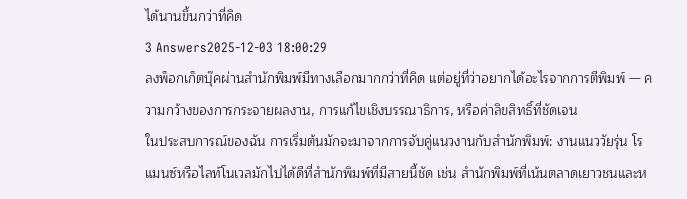ได้นานขึ้นกว่าที่คิด
3 Answers2025-12-03 18:00:29
ลงพ็อกเก็ตบุ๊คผ่านสำนักพิมพ์มีทางเลือกมากกว่าที่คิด แต่อยู่ที่ว่าอยากได้อะไรจากการตีพิมพ์ — ความกว้างของการกระจายผลงาน, การแก้ไขเชิงบรรณาธิการ, หรือค่าลิขสิทธิ์ที่ชัดเจน
ในประสบการณ์ของฉัน การเริ่มต้นมักจะมาจากการจับคู่แนวงานกับสำนักพิมพ์: งานแนววัยรุ่น โรแมนซ์หรือไลท์โนเวลมักไปได้ดีที่สำนักพิมพ์ที่มีสายนี้ชัด เช่น สำนักพิมพ์ที่เน้นตลาดเยาวชนและห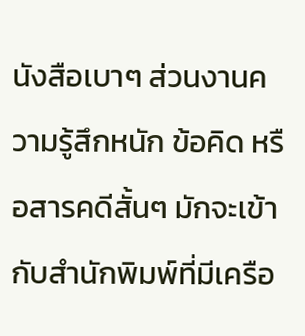นังสือเบาๆ ส่วนงานความรู้สึกหนัก ข้อคิด หรือสารคดีสั้นๆ มักจะเข้ากับสำนักพิมพ์ที่มีเครือ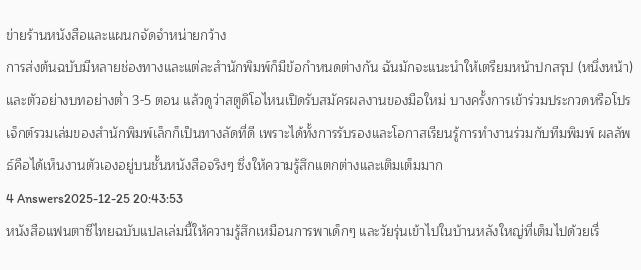ข่ายร้านหนังสือและแผนกจัดจำหน่ายกว้าง
การส่งต้นฉบับมีหลายช่องทางและแต่ละสำนักพิมพ์ก็มีข้อกำหนดต่างกัน ฉันมักจะแนะนำให้เตรียมหน้าปกสรุป (หนึ่งหน้า) และตัวอย่างบทอย่างต่ำ 3-5 ตอน แล้วดูว่าสตูดิโอไหนเปิดรับสมัครผลงานของมือใหม่ บางครั้งการเข้าร่วมประกวดหรือโปรเจ็กต์รวมเล่มของสำนักพิมพ์เล็กก็เป็นทางลัดที่ดี เพราะได้ทั้งการรับรองและโอกาสเรียนรู้การทำงานร่วมกับทีมพิมพ์ ผลลัพธ์คือได้เห็นงานตัวเองอยู่บนชั้นหนังสือจริงๆ ซึ่งให้ความรู้สึกแตกต่างและเติมเต็มมาก
4 Answers2025-12-25 20:43:53
หนังสือแฟนตาซีไทยฉบับแปลเล่มนี้ให้ความรู้สึกเหมือนการพาเด็กๆ และวัยรุ่นเข้าไปในบ้านหลังใหญ่ที่เต็มไปด้วยเรื่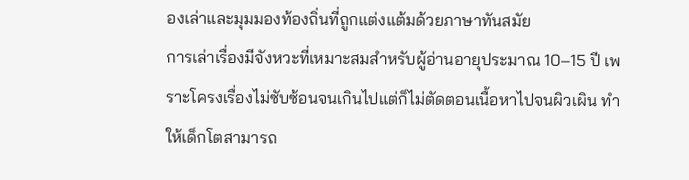องเล่าและมุมมองท้องถิ่นที่ถูกแต่งแต้มด้วยภาษาทันสมัย
การเล่าเรื่องมีจังหวะที่เหมาะสมสำหรับผู้อ่านอายุประมาณ 10–15 ปี เพราะโครงเรื่องไม่ซับซ้อนจนเกินไปแต่ก็ไม่ตัดตอนเนื้อหาไปจนผิวเผิน ทำให้เด็กโตสามารถ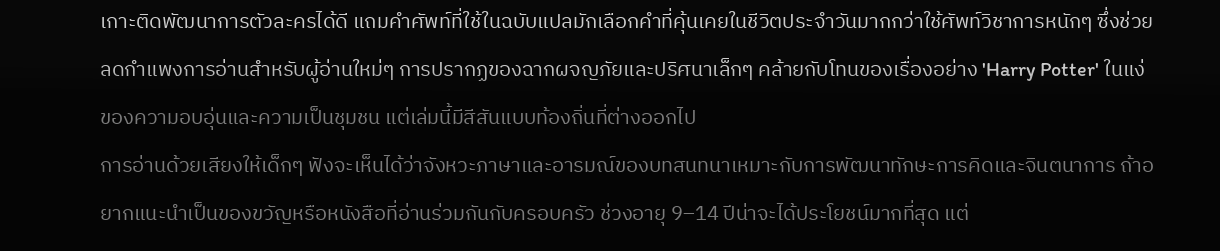เกาะติดพัฒนาการตัวละครได้ดี แถมคำศัพท์ที่ใช้ในฉบับแปลมักเลือกคำที่คุ้นเคยในชีวิตประจำวันมากกว่าใช้ศัพท์วิชาการหนักๆ ซึ่งช่วยลดกำแพงการอ่านสำหรับผู้อ่านใหม่ๆ การปรากฏของฉากผจญภัยและปริศนาเล็กๆ คล้ายกับโทนของเรื่องอย่าง 'Harry Potter' ในแง่ของความอบอุ่นและความเป็นชุมชน แต่เล่มนี้มีสีสันแบบท้องถิ่นที่ต่างออกไป
การอ่านด้วยเสียงให้เด็กๆ ฟังจะเห็นได้ว่าจังหวะภาษาและอารมณ์ของบทสนทนาเหมาะกับการพัฒนาทักษะการคิดและจินตนาการ ถ้าอยากแนะนำเป็นของขวัญหรือหนังสือที่อ่านร่วมกันกับครอบครัว ช่วงอายุ 9–14 ปีน่าจะได้ประโยชน์มากที่สุด แต่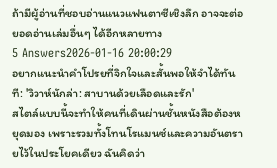ถ้ามีผู้อ่านที่ชอบอ่านแนวแฟนตาซีเชิงลึก อาจจะต่อยอดอ่านเล่มอื่นๆ ได้อีกหลายทาง
5 Answers2026-01-16 20:00:29
อยากแนะนำคำโปรยที่จิกใจและสั้นพอให้จำได้ทันที: 'วิวาห์นักล่า: สาบานด้วยเลือดและรัก'
สไตล์แบบนี้จะทำให้คนที่เดินผ่านชั้นหนังสือต้องหยุดมอง เพราะรวมทั้งโทนโรแมนซ์และความอันตรายไว้ในประโยคเดียว ฉันคิดว่า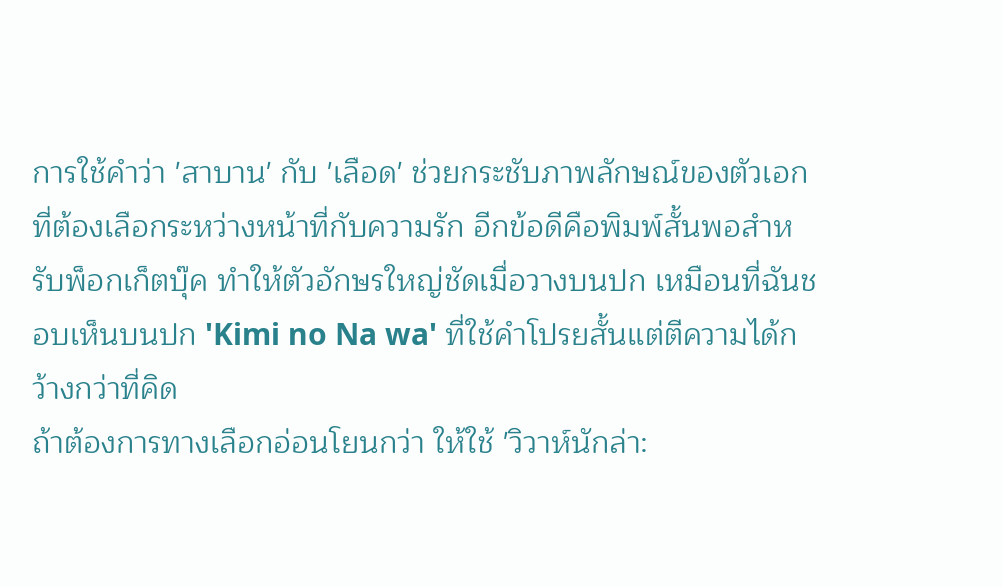การใช้คำว่า 'สาบาน' กับ 'เลือด' ช่วยกระชับภาพลักษณ์ของตัวเอกที่ต้องเลือกระหว่างหน้าที่กับความรัก อีกข้อดีคือพิมพ์สั้นพอสำหรับพ็อกเก็ตบุ๊ค ทำให้ตัวอักษรใหญ่ชัดเมื่อวางบนปก เหมือนที่ฉันชอบเห็นบนปก 'Kimi no Na wa' ที่ใช้คำโปรยสั้นแต่ตีความได้กว้างกว่าที่คิด
ถ้าต้องการทางเลือกอ่อนโยนกว่า ให้ใช้ 'วิวาห์นักล่า: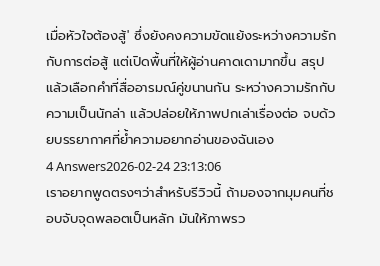เมื่อหัวใจต้องสู้' ซึ่งยังคงความขัดแย้งระหว่างความรักกับการต่อสู้ แต่เปิดพื้นที่ให้ผู้อ่านคาดเดามากขึ้น สรุปแล้วเลือกคำที่สื่ออารมณ์คู่ขนานกัน ระหว่างความรักกับความเป็นนักล่า แล้วปล่อยให้ภาพปกเล่าเรื่องต่อ จบด้วยบรรยากาศที่ย้ำความอยากอ่านของฉันเอง
4 Answers2026-02-24 23:13:06
เราอยากพูดตรงๆว่าสำหรับรีวิวนี้ ถ้ามองจากมุมคนที่ชอบจับจุดพลอตเป็นหลัก มันให้ภาพรว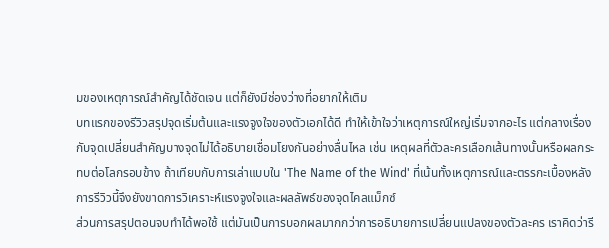มของเหตุการณ์สำคัญได้ชัดเจน แต่ก็ยังมีช่องว่างที่อยากให้เติม
บทแรกของรีวิวสรุปจุดเริ่มต้นและแรงจูงใจของตัวเอกได้ดี ทำให้เข้าใจว่าเหตุการณ์ใหญ่เริ่มจากอะไร แต่กลางเรื่องกับจุดเปลี่ยนสำคัญบางจุดไม่ได้อธิบายเชื่อมโยงกันอย่างลื่นไหล เช่น เหตุผลที่ตัวละครเลือกเส้นทางนั้นหรือผลกระทบต่อโลกรอบข้าง ถ้าเทียบกับการเล่าแบบใน 'The Name of the Wind' ที่เน้นทั้งเหตุการณ์และตรรกะเบื้องหลัง การรีวิวนี้จึงยังขาดการวิเคราะห์แรงจูงใจและผลลัพธ์ของจุดไคลแม็กซ์
ส่วนการสรุปตอนจบทำได้พอใช้ แต่มันเป็นการบอกผลมากกว่าการอธิบายการเปลี่ยนแปลงของตัวละคร เราคิดว่ารี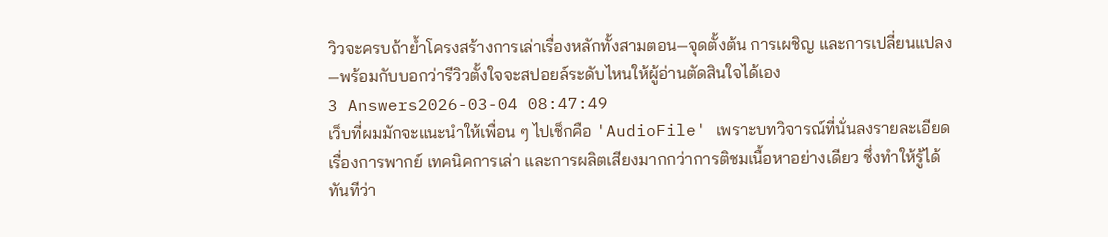วิวจะครบถ้าย้ำโครงสร้างการเล่าเรื่องหลักทั้งสามตอน—จุดตั้งต้น การเผชิญ และการเปลี่ยนแปลง—พร้อมกับบอกว่ารีวิวตั้งใจจะสปอยล์ระดับไหนให้ผู้อ่านตัดสินใจได้เอง
3 Answers2026-03-04 08:47:49
เว็บที่ผมมักจะแนะนำให้เพื่อน ๆ ไปเช็กคือ 'AudioFile' เพราะบทวิจารณ์ที่นั่นลงรายละเอียดเรื่องการพากย์ เทคนิคการเล่า และการผลิตเสียงมากกว่าการติชมเนื้อหาอย่างเดียว ซึ่งทำให้รู้ได้ทันทีว่า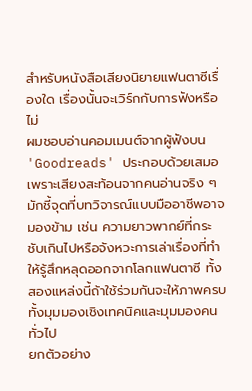สำหรับหนังสือเสียงนิยายแฟนตาซีเรื่องใด เรื่องนั้นจะเวิร์กกับการฟังหรือไม่
ผมชอบอ่านคอมเมนต์จากผู้ฟังบน 'Goodreads' ประกอบด้วยเสมอ เพราะเสียงสะท้อนจากคนอ่านจริง ๆ มักชี้จุดที่บทวิจารณ์แบบมืออาชีพอาจมองข้าม เช่น ความยาวพากย์ที่กระชับเกินไปหรือจังหวะการเล่าเรื่องที่ทำให้รู้สึกหลุดออกจากโลกแฟนตาซี ทั้งสองแหล่งนี้ถ้าใช้ร่วมกันจะให้ภาพครบ ทั้งมุมมองเชิงเทคนิคและมุมมองคนทั่วไป
ยกตัวอย่าง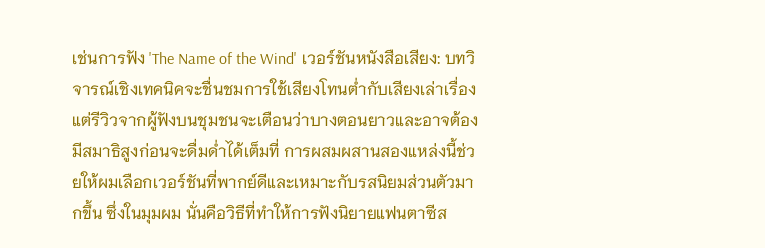เช่นการฟัง 'The Name of the Wind' เวอร์ชันหนังสือเสียง: บทวิจารณ์เชิงเทคนิคจะชื่นชมการใช้เสียงโทนต่ำกับเสียงเล่าเรื่อง แต่รีวิวจากผู้ฟังบนชุมชนจะเตือนว่าบางตอนยาวและอาจต้องมีสมาธิสูงก่อนจะดื่มด่ำได้เต็มที่ การผสมผสานสองแหล่งนี้ช่วยให้ผมเลือกเวอร์ชันที่พากย์ดีและเหมาะกับรสนิยมส่วนตัวมากขึ้น ซึ่งในมุมผม นั่นคือวิธีที่ทำให้การฟังนิยายแฟนตาซีส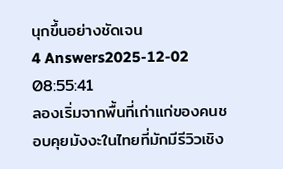นุกขึ้นอย่างชัดเจน
4 Answers2025-12-02 08:55:41
ลองเริ่มจากพื้นที่เก่าแก่ของคนชอบคุยมังงะในไทยที่มักมีรีวิวเชิง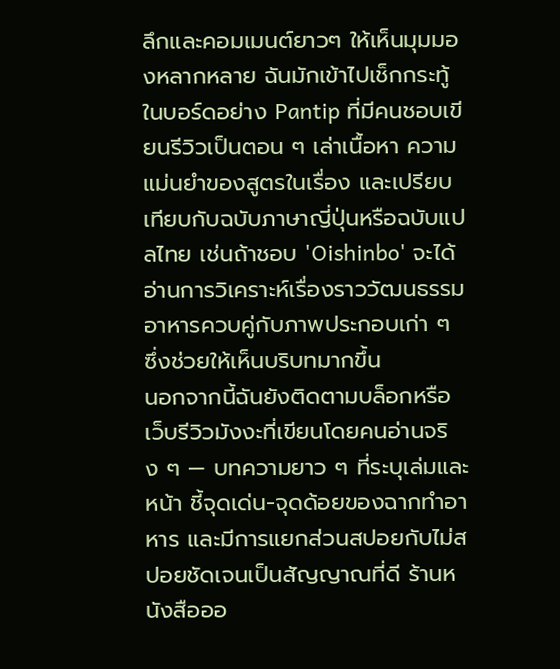ลึกและคอมเมนต์ยาวๆ ให้เห็นมุมมองหลากหลาย ฉันมักเข้าไปเช็กกระทู้ในบอร์ดอย่าง Pantip ที่มีคนชอบเขียนรีวิวเป็นตอน ๆ เล่าเนื้อหา ความแม่นยำของสูตรในเรื่อง และเปรียบเทียบกับฉบับภาษาญี่ปุ่นหรือฉบับแปลไทย เช่นถ้าชอบ 'Oishinbo' จะได้อ่านการวิเคราะห์เรื่องราววัฒนธรรมอาหารควบคู่กับภาพประกอบเก่า ๆ ซึ่งช่วยให้เห็นบริบทมากขึ้น
นอกจากนี้ฉันยังติดตามบล็อกหรือเว็บรีวิวมังงะที่เขียนโดยคนอ่านจริง ๆ — บทความยาว ๆ ที่ระบุเล่มและหน้า ชี้จุดเด่น-จุดด้อยของฉากทำอาหาร และมีการแยกส่วนสปอยกับไม่สปอยชัดเจนเป็นสัญญาณที่ดี ร้านหนังสือออ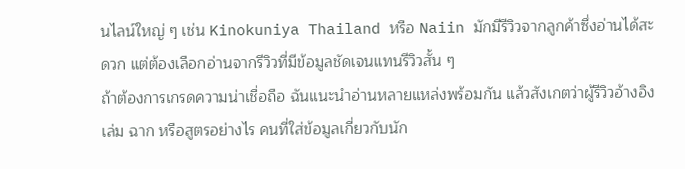นไลน์ใหญ่ ๆ เช่น Kinokuniya Thailand หรือ Naiin มักมีรีวิวจากลูกค้าซึ่งอ่านได้สะดวก แต่ต้องเลือกอ่านจากรีวิวที่มีข้อมูลชัดเจนแทนรีวิวสั้น ๆ
ถ้าต้องการเกรดความน่าเชื่อถือ ฉันแนะนำอ่านหลายแหล่งพร้อมกัน แล้วสังเกตว่าผู้รีวิวอ้างอิงเล่ม ฉาก หรือสูตรอย่างไร คนที่ใส่ข้อมูลเกี่ยวกับนัก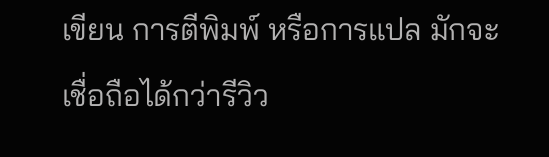เขียน การตีพิมพ์ หรือการแปล มักจะเชื่อถือได้กว่ารีวิว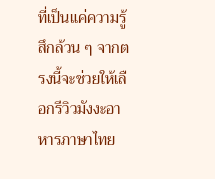ที่เป็นแค่ความรู้สึกล้วน ๆ จากตรงนี้จะช่วยให้เลือกรีวิวมังงะอาหารภาษาไทย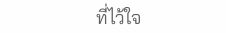ที่ไว้ใจ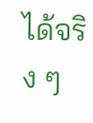ได้จริง ๆ